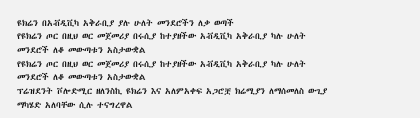ዩክሬን በአቭዲቪካ አቅራቢያ ያሉ ሁለት መንደሮችን ለቃ ወጣች
የዩክሬን ጦር በዚህ ወር መጀመሪያ በሩሲያ ከተያዘችው አቭዲቪካ አቅራቢያ ካሉ ሁለት መንደሮች ለቆ መውጣቱን አስታውቋል
የዩክሬን ጦር በዚህ ወር መጀመሪያ በሩሲያ ከተያዘችው አቭዲቪካ አቅራቢያ ካሉ ሁለት መንደሮች ለቆ መውጣቱን አስታውቋል
ፕሬዝደንት ቮሎድሚር ዘለንስኪ ዩክሬን እና አለምአቀፍ አጋሮቿ ክሬሚያን ለማሰመለስ ውጊያ ማካሄድ አለባቸው ሲሉ ተናግረዋል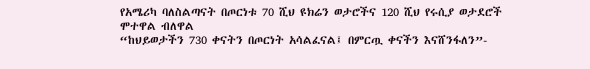የአሜሪካ ባለስልጣናት በጦርነቱ 70 ሺህ ዩክሬን ወታሮችና 120 ሺህ የሩሲያ ወታደሮች ሞተዋል ብለዋል
“ከህይወታችን 730 ቀናትን በጦርነት አሳልፈናል፤ በምርጧ ቀናችን እናሸንፋለን”-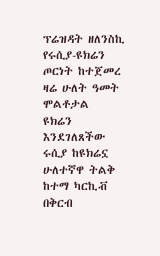ፕሬዝዳት ዘለንስኪ
የሩሲያ-ዩክሬን ጦርነት ከተጀመረ ዛሬ ሁለት ዓመት ሞልቶታል
ዩክሬን እንደገለጸችው ሩሲያ ከዩክሬኗ ሁለተኛዋ ትልቅ ከተማ ካርኪቭ በቅርብ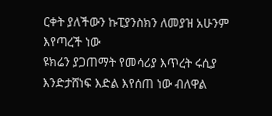ርቀት ያለችውን ኩፒያንስክን ለመያዝ አሁንም እየጣረች ነው
ዩክሬን ያጋጠማት የመሳሪያ እጥረት ሩሲያ እንድታሸነፍ እድል እየሰጠ ነው ብለዋል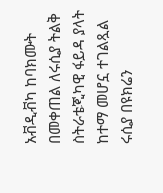አቭዲቭካ ከባክሙት በመቀጠል ለሩሲያ ትልቅ ስትራቴጂካዊ ፋይዳ ያላት ከተማ መሆኗ ተገልጿል
ሩሲያ በዩክሬን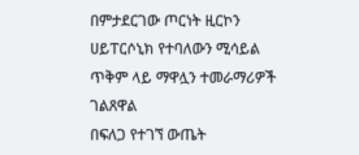በምታደርገው ጦርነት ዚርኮን ሀይፐርሶኒክ የተባለውን ሚሳይል ጥቅም ላይ ማዋሏን ተመራማሪዎች ገልጸዋል
በፍለጋ የተገኘ ውጤት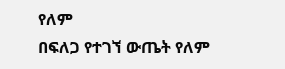የለም
በፍለጋ የተገኘ ውጤት የለም